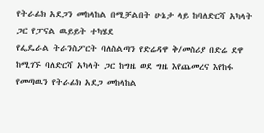የትራፊክ አደጋን መከላከል በሚቻልበት ሁኔታ ላይ ከባለድርሻ አካላት ጋር የፓናል ዉይይት ተካሄደ
የፌዴራል ትራንስፖርት ባለስልጣን የድሬዳዋ ቅ/መስሪያ በድሬ ደዋ ከሚገኙ ባለድርሻ አካላት ጋር ከግዜ ወደ ግዜ እየጨመረና እየከፋ የመጣዉን የትራፊክ አደጋ መከላከል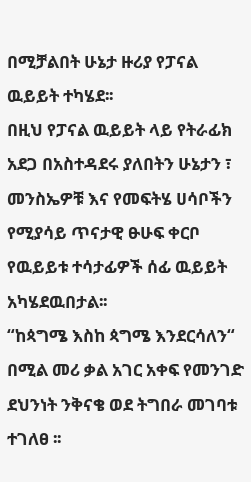በሚቻልበት ሁኔታ ዙሪያ የፓናል ዉይይት ተካሄደ፡፡
በዚህ የፓናል ዉይይት ላይ የትራፊክ አደጋ በአስተዳደሩ ያለበትን ሁኔታን ፣ መንስኤዎቹ እና የመፍትሄ ሀሳቦችን የሚያሳይ ጥናታዊ ፁሁፍ ቀርቦ የዉይይቱ ተሳታፊዎች ሰፊ ዉይይት አካሄደዉበታል፡፡
“ከጳግሜ እስከ ጳግሜ እንደርሳለን“ በሚል መሪ ቃል አገር አቀፍ የመንገድ ደህንነት ንቅናቄ ወደ ትግበራ መገባቱ ተገለፀ ፡፡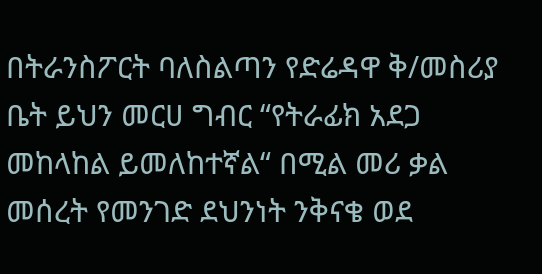በትራንስፖርት ባለስልጣን የድሬዳዋ ቅ/መስሪያ ቤት ይህን መርሀ ግብር “የትራፊክ አደጋ መከላከል ይመለከተኛል“ በሚል መሪ ቃል መሰረት የመንገድ ደህንነት ንቅናቄ ወደ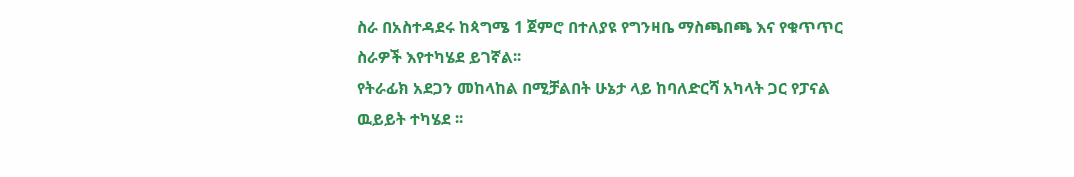ስራ በአስተዳደሩ ከጳግሜ 1 ጀምሮ በተለያዩ የግንዛቤ ማስጫበጫ እና የቁጥጥር ስራዎች እየተካሄደ ይገኛል፡፡
የትራፊክ አደጋን መከላከል በሚቻልበት ሁኔታ ላይ ከባለድርሻ አካላት ጋር የፓናል ዉይይት ተካሄደ ፡፡